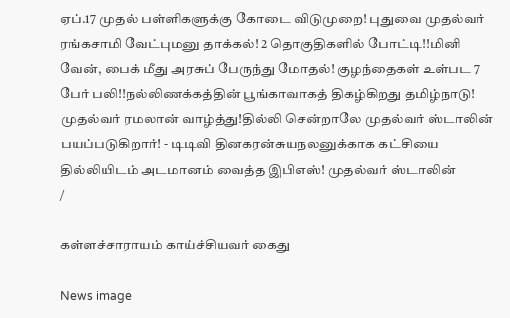ஏப்.17 முதல் பள்ளிகளுக்கு கோடை விடுமுறை! புதுவை முதல்வர் ரங்கசாமி வேட்புமனு தாக்கல்! 2 தொகுதிகளில் போட்டி!!மினி வேன், பைக் மீது அரசுப் பேருந்து மோதல்! குழந்தைகள் உள்பட 7 பேர் பலி!!நல்லிணக்கத்தின் பூங்காவாகத் திகழ்கிறது தமிழ்நாடு! முதல்வர் ரமலான் வாழ்த்து!தில்லி சென்றாலே முதல்வர் ஸ்டாலின் பயப்படுகிறார்! - டிடிவி தினகரன்சுயநலனுக்காக கட்சியை தில்லியிடம் அடமானம் வைத்த இபிஎஸ்! முதல்வர் ஸ்டாலின்
/

கள்ளச்சாராயம் காய்ச்சியவர் கைது

News image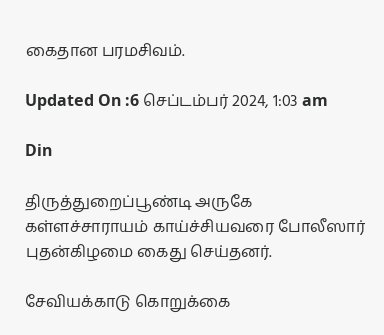கைதான பரமசிவம்.

Updated On :6 செப்டம்பர் 2024, 1:03 am

Din

திருத்துறைப்பூண்டி அருகே கள்ளச்சாராயம் காய்ச்சியவரை போலீஸார் புதன்கிழமை கைது செய்தனர்.

சேவியக்காடு கொறுக்கை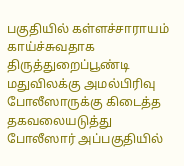பகுதியில் கள்ளச்சாராயம் காய்ச்சுவதாக திருத்துறைப்பூண்டி மதுவிலக்கு அமல்பிரிவு போலீஸாருக்கு கிடைத்த தகவலையடுத்து போலீஸார் அப்பகுதியில்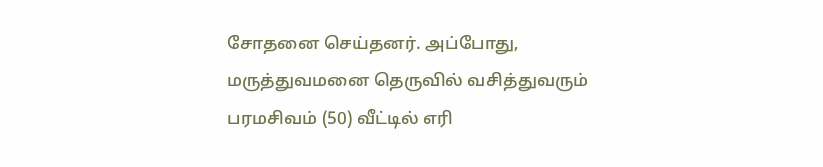சோதனை செய்தனர். அப்போது, மருத்துவமனை தெருவில் வசித்துவரும் பரமசிவம் (50) வீட்டில் எரி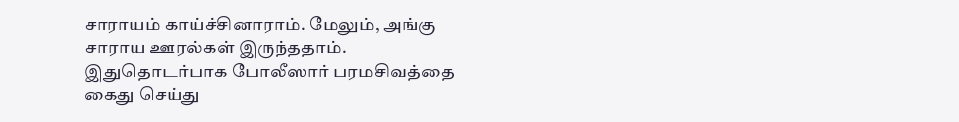சாராயம் காய்ச்சினாராம். மேலும், அங்கு சாராய ஊரல்கள் இருந்ததாம். இதுதொடர்பாக போலீஸார் பரமசிவத்தை கைது செய்து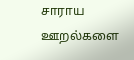சாராய ஊறல்களை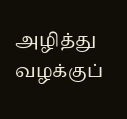அழித்து வழக்குப்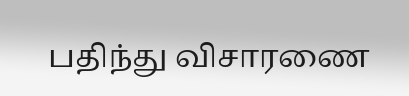பதிந்து விசாரணை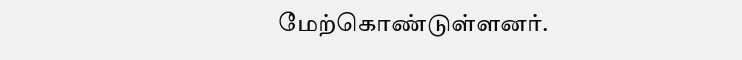மேற்கொண்டுள்ளனர்.